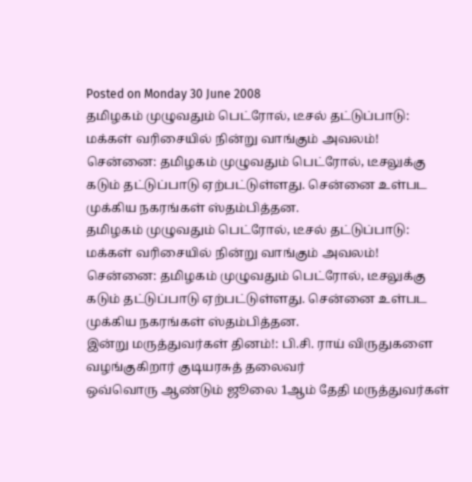Posted on Monday 30 June 2008
தமிழகம் முழுவதும் பெட்ரோல், டீசல் தட்டுப்பாடு: மக்கள் வரிசையில் நின்று வாங்கும் அவலம்!
சென்னை: தமிழகம் முழுவதும் பெட்ரோல், டீசலுக்கு கடும் தட்டுப்பாடு ஏற்பட்டுள்ளது. சென்னை உள்பட முக்கிய நகரங்கள் ஸ்தம்பித்தன.
தமிழகம் முழுவதும் பெட்ரோல், டீசல் தட்டுப்பாடு: மக்கள் வரிசையில் நின்று வாங்கும் அவலம்!
சென்னை: தமிழகம் முழுவதும் பெட்ரோல், டீசலுக்கு கடும் தட்டுப்பாடு ஏற்பட்டுள்ளது. சென்னை உள்பட முக்கிய நகரங்கள் ஸ்தம்பித்தன.
இன்று மருத்துவர்கள் தினம்!: பி.சி. ராய் விருதுகளை வழங்குகிறார் குடியரசுத் தலைவர்
ஒவ்வொரு ஆண்டும் ஜூலை 1ஆம் தேதி மருத்துவர்கள்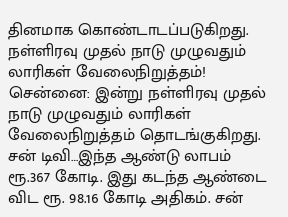தினமாக கொண்டாடப்படுகிறது.
நள்ளிரவு முதல் நாடு முழுவதும் லாரிகள் வேலைநிறுத்தம்!
சென்னை: இன்று நள்ளிரவு முதல் நாடு முழுவதும் லாரிகள் வேலைநிறுத்தம் தொடங்குகிறது.
சன் டிவி…இந்த ஆண்டு லாபம் ரூ.367 கோடி. இது கடந்த ஆண்டை விட ரூ. 98.16 கோடி அதிகம். சன்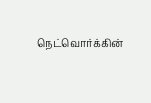நெட்வொர்க்கின்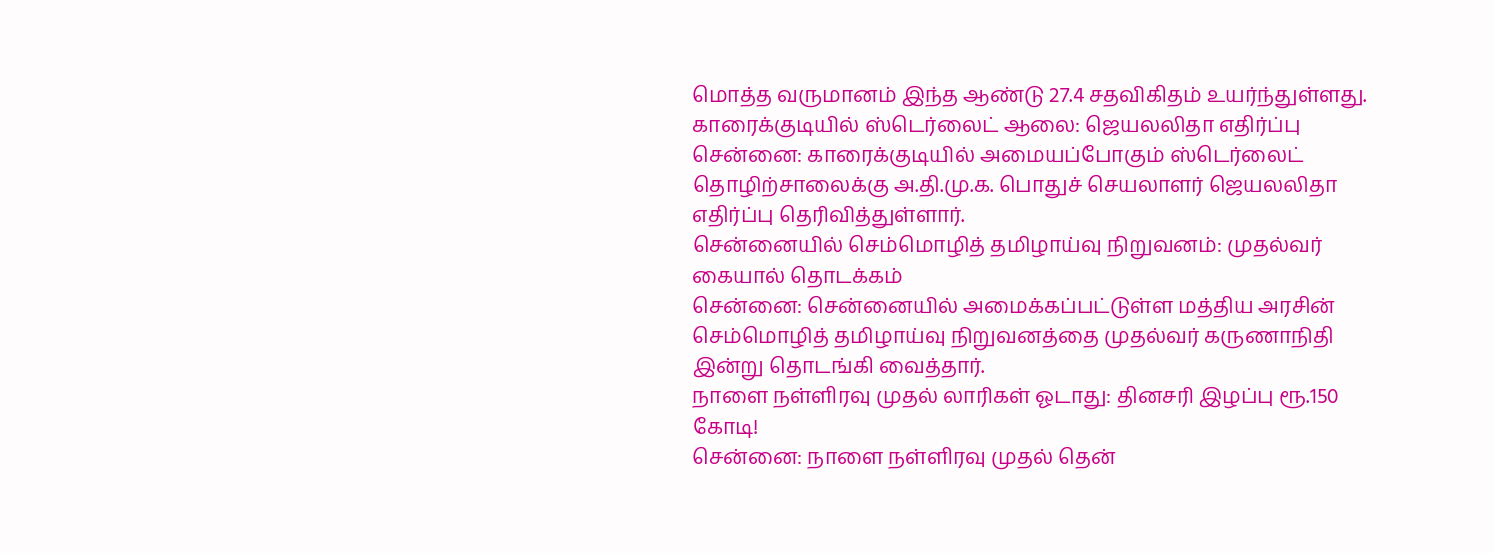மொத்த வருமானம் இந்த ஆண்டு 27.4 சதவிகிதம் உயர்ந்துள்ளது.
காரைக்குடியில் ஸ்டெர்லைட் ஆலை: ஜெயலலிதா எதிர்ப்பு
சென்னை: காரைக்குடியில் அமையப்போகும் ஸ்டெர்லைட் தொழிற்சாலைக்கு அ.தி.மு.க. பொதுச் செயலாளர் ஜெயலலிதா எதிர்ப்பு தெரிவித்துள்ளார்.
சென்னையில் செம்மொழித் தமிழாய்வு நிறுவனம்: முதல்வர் கையால் தொடக்கம்
சென்னை: சென்னையில் அமைக்கப்பட்டுள்ள மத்திய அரசின் செம்மொழித் தமிழாய்வு நிறுவனத்தை முதல்வர் கருணாநிதி இன்று தொடங்கி வைத்தார்.
நாளை நள்ளிரவு முதல் லாரிகள் ஓடாது: தினசரி இழப்பு ரூ.150 கோடி!
சென்னை: நாளை நள்ளிரவு முதல் தென்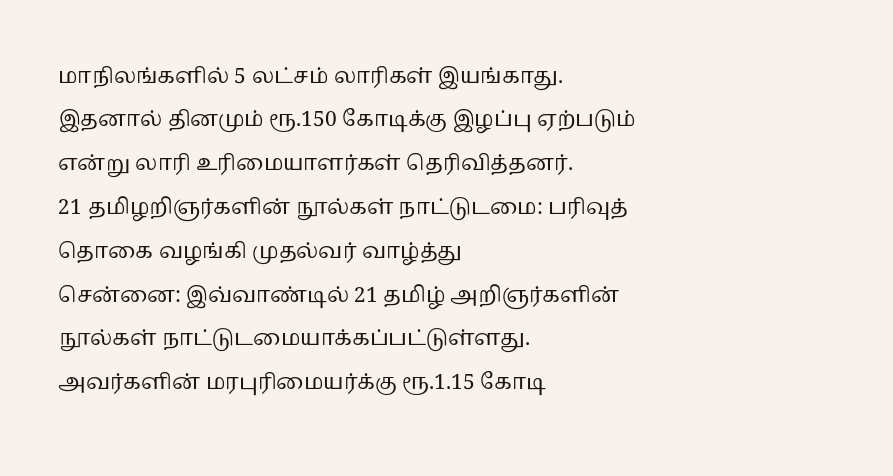மாநிலங்களில் 5 லட்சம் லாரிகள் இயங்காது. இதனால் தினமும் ரூ.150 கோடிக்கு இழப்பு ஏற்படும் என்று லாரி உரிமையாளர்கள் தெரிவித்தனர்.
21 தமிழறிஞர்களின் நூல்கள் நாட்டுடமை: பரிவுத் தொகை வழங்கி முதல்வர் வாழ்த்து
சென்னை: இவ்வாண்டில் 21 தமிழ் அறிஞர்களின் நூல்கள் நாட்டுடமையாக்கப்பட்டுள்ளது. அவர்களின் மரபுரிமையர்க்கு ரூ.1.15 கோடி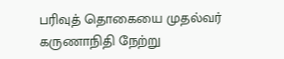பரிவுத் தொகையை முதல்வர் கருணாநிதி நேற்று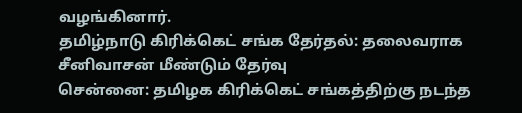வழங்கினார்.
தமிழ்நாடு கிரிக்கெட் சங்க தேர்தல்: தலைவராக சீனிவாசன் மீண்டும் தேர்வு
சென்னை: தமிழக கிரிக்கெட் சங்கத்திற்கு நடந்த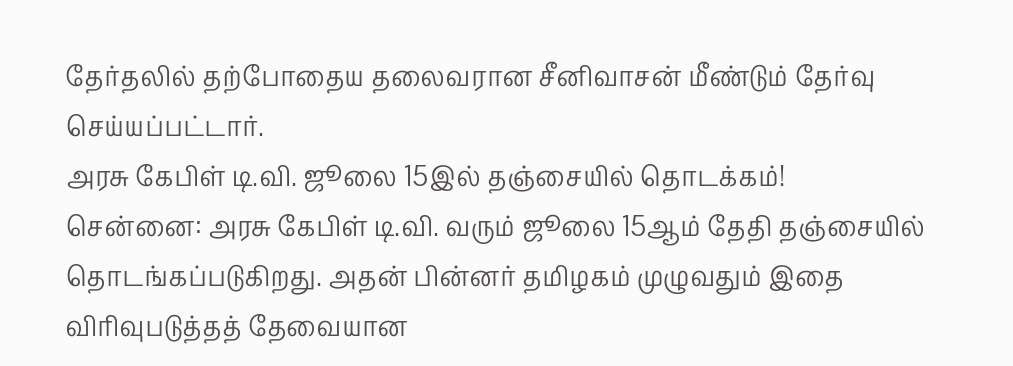தேர்தலில் தற்போதைய தலைவரான சீனிவாசன் மீண்டும் தேர்வு செய்யப்பட்டார்.
அரசு கேபிள் டி.வி. ஜூலை 15இல் தஞ்சையில் தொடக்கம்!
சென்னை: அரசு கேபிள் டி.வி. வரும் ஜூலை 15ஆம் தேதி தஞ்சையில் தொடங்கப்படுகிறது. அதன் பின்னர் தமிழகம் முழுவதும் இதை விரிவுபடுத்தத் தேவையான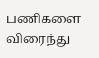பணிகளை விரைந்து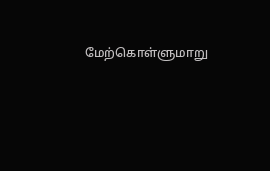மேற்கொள்ளுமாறு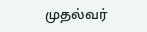முதல்வர்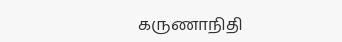கருணாநிதி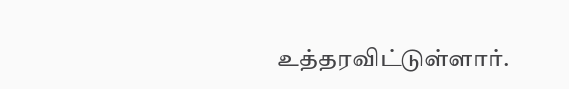உத்தரவிட்டுள்ளார்.